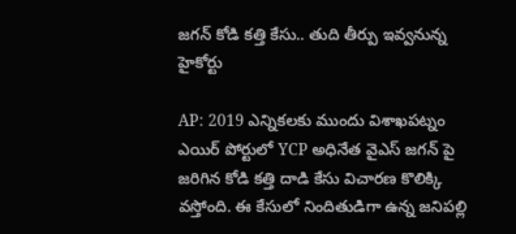జగన్ కోడి కత్తి కేసు‌.. తుది తీర్పు ఇవ్వనున్న హైకోర్టు

AP: 2019 ఎన్నికలకు ముందు విశాఖపట్నం ఎయిర్ పోర్టులో YCP అధినేత వైఎస్ జగన్ పై జరిగిన కోడి కత్తి దాడి కేసు విచారణ కొలిక్కి వస్తోంది. ఈ కేసులో నిందితుడిగా ఉన్న జనిపల్లి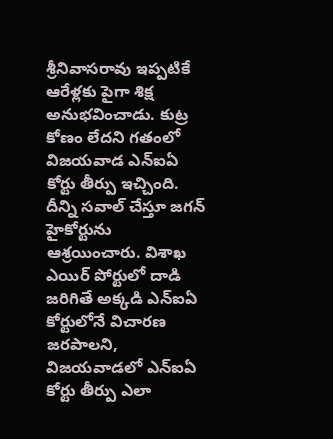శ్రీనివాసరావు ఇప్పటికే ఆరేళ్లకు పైగా శిక్ష అనుభవించాడు. కుట్ర కోణం లేదని గతంలో విజయవాడ ఎన్ఐఏ కోర్టు తీర్పు ఇచ్చింది. దీన్ని సవాల్ చేస్తూ జగన్ హైకోర్టును ఆశ్రయించారు. విశాఖ ఎయిర్ పోర్టులో దాడి జరిగితే అక్కడి ఎన్ఐఏ కోర్టులోనే విచారణ జరపాలని, విజయవాడలో ఎన్ఐఏ కోర్టు తీర్పు ఎలా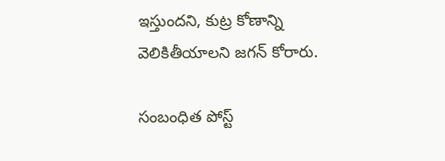ఇస్తుందని, కుట్ర కోణాన్ని వెలికితీయాలని జగన్ కోరారు.

సంబంధిత పోస్ట్